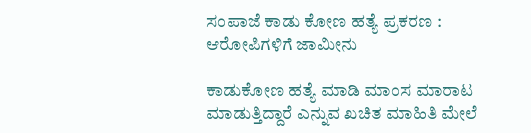ಸಂಪಾಜೆ ಕಾಡು ಕೋಣ ಹತ್ಯೆ ಪ್ರಕರಣ : ಆರೋಪಿಗಳಿಗೆ ಜಾಮೀನು

ಕಾಡುಕೋಣ ಹತ್ಯೆ ಮಾಡಿ ಮಾಂಸ ಮಾರಾಟ ಮಾಡುತ್ತಿದ್ದಾರೆ ಎನ್ನುವ ಖಚಿತ ಮಾಹಿತಿ ಮೇಲೆ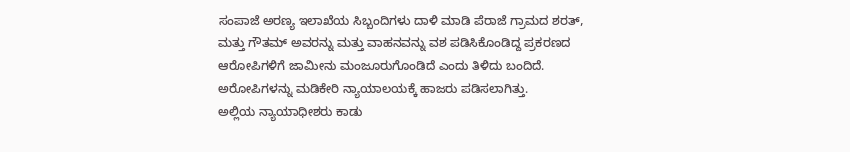ಸಂಪಾಜೆ ಅರಣ್ಯ ಇಲಾಖೆಯ ಸಿಬ್ಬಂದಿಗಳು ದಾಳಿ ಮಾಡಿ ಪೆರಾಜೆ ಗ್ರಾಮದ ಶರತ್, ಮತ್ತು ಗೌತಮ್ ಅವರನ್ನು ಮತ್ತು ವಾಹನವನ್ನು ವಶ ಪಡಿಸಿಕೊಂಡಿದ್ದ ಪ್ರಕರಣದ ಆರೋಪಿಗಳಿಗೆ ಜಾಮೀನು ಮಂಜೂರುಗೊಂಡಿದೆ ಎಂದು ತಿಳಿದು ಬಂದಿದೆ.
ಅರೋಪಿಗಳನ್ನು ಮಡಿಕೇರಿ ನ್ಯಾಯಾಲಯಕ್ಕೆ ಹಾಜರು ಪಡಿಸಲಾಗಿತ್ತು.
ಅಲ್ಲಿಯ ನ್ಯಾಯಾಧೀಶರು ಕಾಡು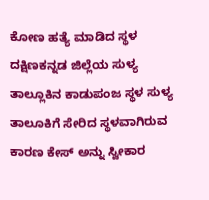ಕೋಣ ಹತ್ಯೆ ಮಾಡಿದ ಸ್ಥಳ ದಕ್ಷಿಣಕನ್ನಡ ಜಿಲ್ಲೆಯ ಸುಳ್ಯ ತಾಲ್ಲೂಕಿನ ಕಾಡುಪಂಜ ಸ್ಥಳ ಸುಳ್ಯ ತಾಲೂಕಿಗೆ ಸೇರಿದ ಸ್ಥಳವಾಗಿರುವ ಕಾರಣ ಕೇಸ್ ಅನ್ನು ಸ್ವೀಕಾರ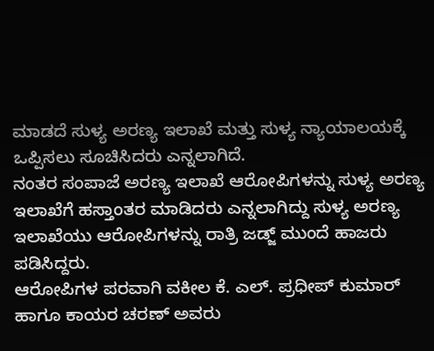ಮಾಡದೆ ಸುಳ್ಯ ಅರಣ್ಯ ಇಲಾಖೆ ಮತ್ತು ಸುಳ್ಯ ನ್ಯಾಯಾಲಯಕ್ಕೆ ಒಪ್ಪಿಸಲು ಸೂಚಿಸಿದರು ಎನ್ನಲಾಗಿದೆ.
ನಂತರ ಸಂಪಾಜೆ ಅರಣ್ಯ ಇಲಾಖೆ ಆರೋಪಿಗಳನ್ನು ಸುಳ್ಯ ಅರಣ್ಯ ಇಲಾಖೆಗೆ ಹಸ್ತಾಂತರ ಮಾಡಿದರು ಎನ್ನಲಾಗಿದ್ದು ಸುಳ್ಯ ಅರಣ್ಯ ಇಲಾಖೆಯು ಆರೋಪಿಗಳನ್ನು ರಾತ್ರಿ ಜಡ್ಜ್ ಮುಂದೆ ಹಾಜರು ಪಡಿಸಿದ್ದರು.
ಆರೋಪಿಗಳ ಪರವಾಗಿ ವಕೀಲ ಕೆ. ಎಲ್. ಪ್ರಧೀಪ್ ಕುಮಾರ್ ಹಾಗೂ ಕಾಯರ ಚರಣ್ ಅವರು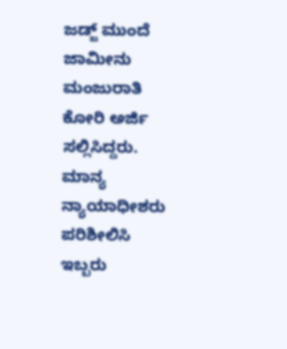ಜಡ್ಜ್ ಮುಂದೆ ಜಾಮೀನು ಮಂಜುರಾತಿ ಕೋರಿ ಅರ್ಜಿ ಸಲ್ಲಿಸಿದ್ದರು.
ಮಾನ್ಯ ನ್ಯಾಯಾಧೀಶರು ಪರಿಶೀಲಿಸಿ ಇಬ್ಬರು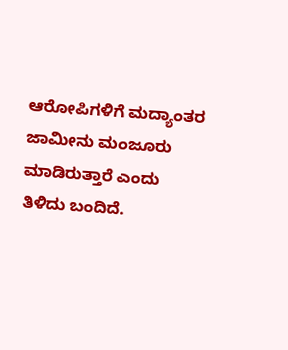ಆರೋಪಿಗಳಿಗೆ ಮದ್ಯಾಂತರ ಜಾಮೀನು ಮಂಜೂರು ಮಾಡಿರುತ್ತಾರೆ ಎಂದು ತಿಳಿದು ಬಂದಿದೆ.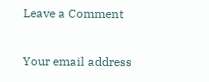Leave a Comment

Your email address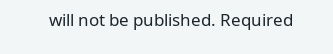will not be published. Required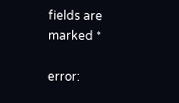fields are marked *

error: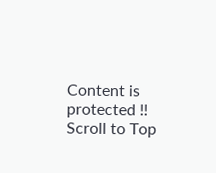Content is protected !!
Scroll to Top